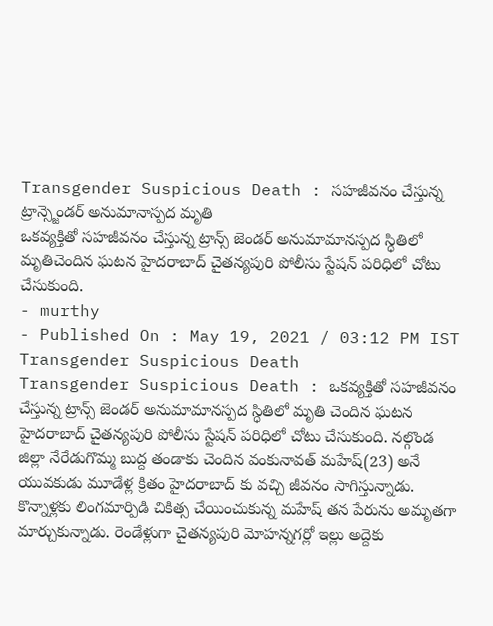Transgender Suspicious Death : సహజీవనం చేస్తున్న ట్రాన్స్జెండర్ అనుమానాస్పద మృతి
ఒకవ్యక్తితో సహజీవనం చేస్తున్న ట్రాన్స్ జెండర్ అనుమామానస్పద స్ధితిలో మృతిచెందిన ఘటన హైదరాబాద్ చైతన్యపురి పోలీసు స్టేషన్ పరిధిలో చోటు చేసుకుంది.
- murthy
- Published On : May 19, 2021 / 03:12 PM IST
Transgender Suspicious Death
Transgender Suspicious Death : ఒకవ్యక్తితో సహజీవనం చేస్తున్న ట్రాన్స్ జెండర్ అనుమామానస్పద స్ధితిలో మృతి చెందిన ఘటన హైదరాబాద్ చైతన్యపురి పోలీసు స్టేషన్ పరిధిలో చోటు చేసుకుంది. నల్గొండ జిల్లా నేరేడుగొమ్మ బుద్ద తండాకు చెందిన వంకునావత్ మహేష్(23) అనే యువకుడు మూడేళ్ల క్రితం హైదరాబాద్ కు వచ్చి జీవనం సాగిస్తున్నాడు. కొన్నాళ్లకు లింగమార్పిడి చికిత్స చేయించుకున్న మహేష్ తన పేరును అమృతగా మార్చుకున్నాడు. రెండేళ్లుగా చైతన్యపురి మోహన్నగర్లో ఇల్లు అద్దెకు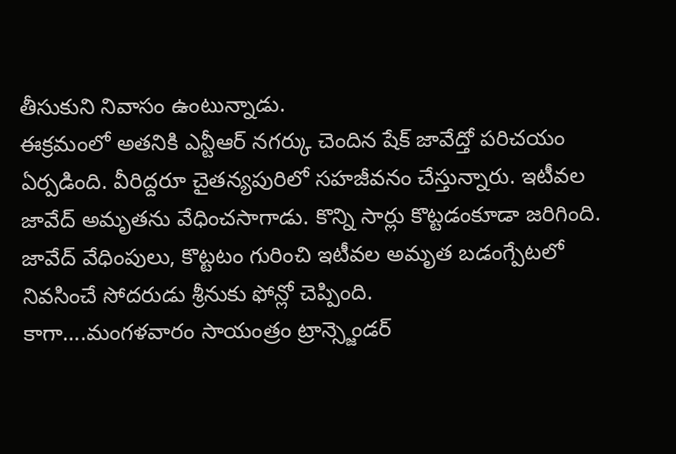తీసుకుని నివాసం ఉంటున్నాడు.
ఈక్రమంలో అతనికి ఎన్టీఆర్ నగర్కు చెందిన షేక్ జావేద్తో పరిచయం ఏర్పడింది. వీరిద్దరూ చైతన్యపురిలో సహజీవనం చేస్తున్నారు. ఇటీవల జావేద్ అమృతను వేధించసాగాడు. కొన్ని సార్లు కొట్టడంకూడా జరిగింది. జావేద్ వేధింపులు, కొట్టటం గురించి ఇటీవల అమృత బడంగ్పేటలో నివసించే సోదరుడు శ్రీనుకు ఫోన్లో చెప్పింది.
కాగా….మంగళవారం సాయంత్రం ట్రాన్స్జెండర్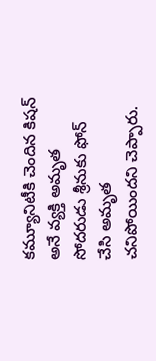కమ్యూనిటీకి చెందిన కిషన్ అనే వ్యక్తి అమృత సోదరుడు శ్రీనుకు ఫోన్ చేసి అమృత చనిపోయిందని చెప్పారు.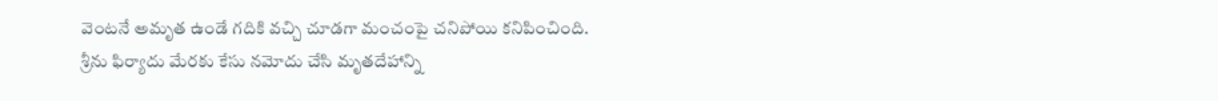వెంటనే అమృత ఉండే గదికి వచ్చి చూడగా మంచంపై చనిపోయి కనిపించింది. శ్రీను ఫిర్యాదు మేరకు కేసు నమోదు చేసి మృతదేహాన్ని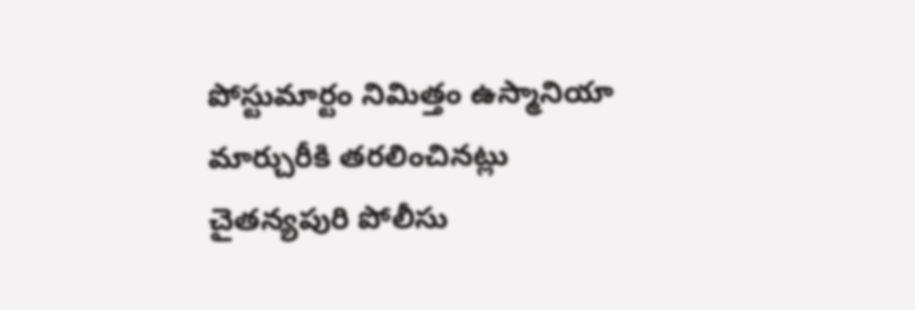పోస్టుమార్టం నిమిత్తం ఉస్మానియా మార్చురీకి తరలించినట్లు చైతన్యపురి పోలీసు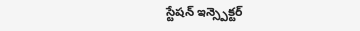స్టేషన్ ఇన్స్పెక్టర్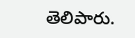తెలిపారు.